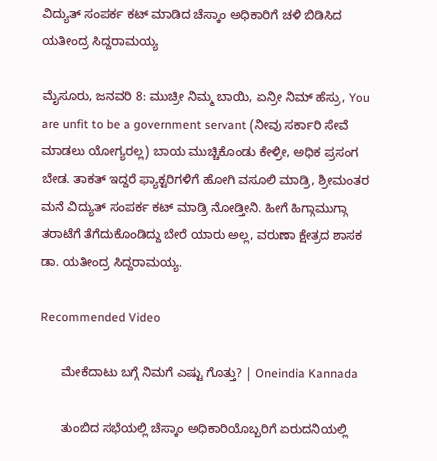ವಿದ್ಯುತ್ ಸಂಪರ್ಕ ಕಟ್ ಮಾಡಿದ ಚೆಸ್ಕಾಂ ಅಧಿಕಾರಿಗೆ ಚಳಿ ಬಿಡಿಸಿದ ಯತೀಂದ್ರ ಸಿದ್ದರಾಮಯ್ಯ

ಮೈಸೂರು, ಜನವರಿ 8: ಮುಚ್ರೀ ನಿಮ್ಮ ಬಾಯಿ, ಏನ್ರೀ ನಿಮ್ ಹೆಸ್ರು, You are unfit to be a government servant (ನೀವು ಸರ್ಕಾರಿ ಸೇವೆ ಮಾಡಲು ಯೋಗ್ಯರಲ್ಲ) ಬಾಯ ಮುಚ್ಚಿಕೊಂಡು ಕೇಳ್ರೀ, ಅಧಿಕ ಪ್ರಸಂಗ ಬೇಡ. ತಾಕತ್ ಇದ್ದರೆ ಫ್ಯಾಕ್ಟರಿಗಳಿಗೆ ಹೋಗಿ ವಸೂಲಿ ಮಾಡ್ರಿ, ಶ್ರೀಮಂತರ ಮನೆ ವಿದ್ಯುತ್ ಸಂಪರ್ಕ ಕಟ್ ಮಾಡ್ರಿ ನೋಡ್ತೀನಿ. ಹೀಗೆ ಹಿಗ್ಗಾಮುಗ್ಗಾ ತರಾಟೆಗೆ ತೆಗೆದುಕೊಂಡಿದ್ದು ಬೇರೆ ಯಾರು ಅಲ್ಲ, ವರುಣಾ ಕ್ಷೇತ್ರದ ಶಾಸಕ ಡಾ. ಯತೀಂದ್ರ ಸಿದ್ದರಾಮಯ್ಯ.

Recommended Video

      ಮೇಕೆದಾಟು ಬಗ್ಗೆ ನಿಮಗೆ ಎಷ್ಟು ಗೊತ್ತು? | Oneindia Kannada

      ತುಂಬಿದ ಸಭೆಯಲ್ಲಿ ಚೆಸ್ಕಾಂ ಅಧಿಕಾರಿಯೊಬ್ಬರಿಗೆ ಏರುದನಿಯಲ್ಲಿ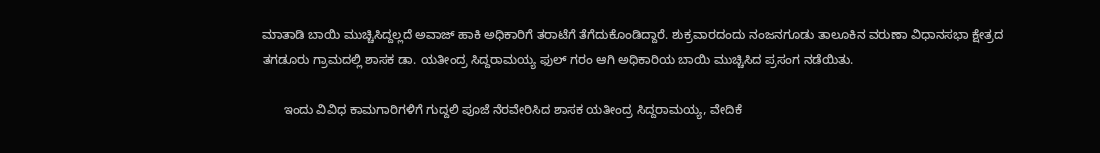ಮಾತಾಡಿ ಬಾಯಿ ಮುಚ್ಚಿಸಿದ್ದಲ್ಲದೆ ಅವಾಜ್ ಹಾಕಿ ಅಧಿಕಾರಿಗೆ ತರಾಟೆಗೆ ತೆಗೆದುಕೊಂಡಿದ್ದಾರೆ. ಶುಕ್ರವಾರದಂದು ನಂಜನಗೂಡು ತಾಲೂಕಿನ ವರುಣಾ ವಿಧಾನಸಭಾ ಕ್ಷೇತ್ರದ ತಗಡೂರು ಗ್ರಾಮದಲ್ಲಿ ಶಾಸಕ ಡಾ. ಯತೀಂದ್ರ ಸಿದ್ದರಾಮಯ್ಯ ಫುಲ್ ಗರಂ ಆಗಿ ಅಧಿಕಾರಿಯ ಬಾಯಿ ಮುಚ್ಚಿಸಿದ ಪ್ರಸಂಗ ನಡೆಯಿತು.

      ಇಂದು ವಿವಿಧ ಕಾಮಗಾರಿಗಳಿಗೆ ಗುದ್ದಲಿ ಪೂಜೆ ನೆರವೇರಿಸಿದ ಶಾಸಕ ಯತೀಂದ್ರ ಸಿದ್ದರಾಮಯ್ಯ, ವೇದಿಕೆ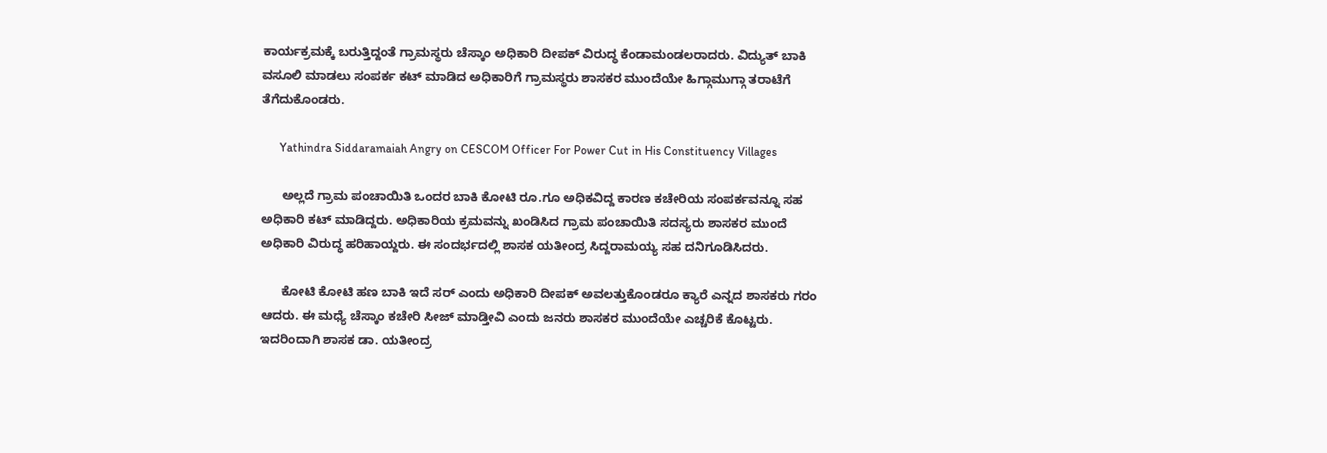ಕಾರ್ಯಕ್ರಮಕ್ಕೆ ಬರುತ್ತಿದ್ದಂತೆ ಗ್ರಾಮಸ್ಥರು ಚೆಸ್ಕಾಂ ಅಧಿಕಾರಿ ದೀಪಕ್ ವಿರುದ್ಧ ಕೆಂಡಾಮಂಡಲರಾದರು. ವಿದ್ಯುತ್ ಬಾಕಿ ವಸೂಲಿ ಮಾಡಲು ಸಂಪರ್ಕ ಕಟ್ ಮಾಡಿದ ಅಧಿಕಾರಿಗೆ ಗ್ರಾಮಸ್ಥರು ಶಾಸಕರ ಮುಂದೆಯೇ ಹಿಗ್ಗಾಮುಗ್ಗಾ ತರಾಟೆಗೆ ತೆಗೆದುಕೊಂಡರು.

      Yathindra Siddaramaiah Angry on CESCOM Officer For Power Cut in His Constituency Villages

      ಅಲ್ಲದೆ ಗ್ರಾಮ ಪಂಚಾಯಿತಿ ಒಂದರ ಬಾಕಿ ಕೋಟಿ ರೂ.ಗೂ ಅಧಿಕವಿದ್ದ ಕಾರಣ ಕಚೇರಿಯ ಸಂಪರ್ಕವನ್ನೂ ಸಹ ಅಧಿಕಾರಿ ಕಟ್ ಮಾಡಿದ್ದರು. ಅಧಿಕಾರಿಯ ಕ್ರಮವನ್ನು ಖಂಡಿಸಿದ ಗ್ರಾಮ ಪಂಚಾಯಿತಿ ಸದಸ್ಯರು ಶಾಸಕರ ಮುಂದೆ ಅಧಿಕಾರಿ ವಿರುದ್ಧ ಹರಿಹಾಯ್ದರು. ಈ ಸಂದರ್ಭದಲ್ಲಿ ಶಾಸಕ ಯತೀಂದ್ರ ಸಿದ್ದರಾಮಯ್ಯ ಸಹ ದನಿಗೂಡಿಸಿದರು.

      ಕೋಟಿ ಕೋಟಿ ಹಣ ಬಾಕಿ ಇದೆ ಸರ್ ಎಂದು ಅಧಿಕಾರಿ ದೀಪಕ್ ಅವಲತ್ತುಕೊಂಡರೂ ಕ್ಯಾರೆ ಎನ್ನದ ಶಾಸಕರು ಗರಂ ಆದರು. ಈ ಮಧ್ಯೆ ಚೆಸ್ಕಾಂ ಕಚೇರಿ ಸೀಜ್ ಮಾಡ್ತೀವಿ ಎಂದು ಜನರು ಶಾಸಕರ ಮುಂದೆಯೇ ಎಚ್ಚರಿಕೆ ಕೊಟ್ಟರು. ಇದರಿಂದಾಗಿ ಶಾಸಕ ಡಾ. ಯತೀಂದ್ರ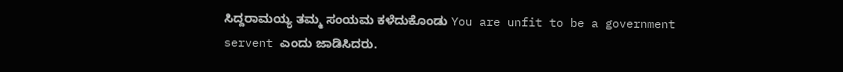ಸಿದ್ದರಾಮಯ್ಯ ತಮ್ಮ ಸಂಯಮ ಕಳೆದುಕೊಂಡು You are unfit to be a government servent ಎಂದು ಜಾಡಿಸಿದರು.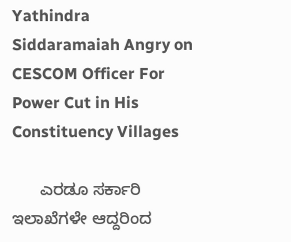Yathindra Siddaramaiah Angry on CESCOM Officer For Power Cut in His Constituency Villages

      ಎರಡೂ ಸರ್ಕಾರಿ ಇಲಾಖೆಗಳೇ ಆದ್ದರಿಂದ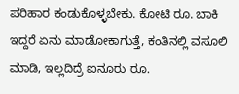ಪರಿಹಾರ ಕಂಡುಕೊಳ್ಳಬೇಕು. ಕೋಟಿ ರೂ. ಬಾಕಿ ಇದ್ದರೆ ಏನು ಮಾಡೋಕಾಗುತ್ತೆ, ಕಂತಿನಲ್ಲಿ ವಸೂಲಿ ಮಾಡಿ, ಇಲ್ಲದಿದ್ರೆ ಐನೂರು ರೂ.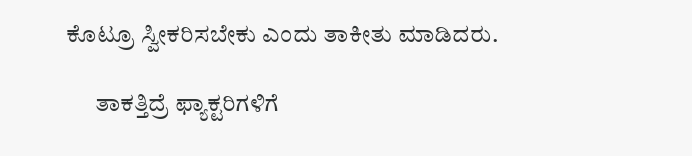ಕೊಟ್ರೂ ಸ್ವೀಕರಿಸಬೇಕು ಎಂದು ತಾಕೀತು ಮಾಡಿದರು.

      ತಾಕತ್ತಿದ್ರೆ ಫ್ಯಾಕ್ಟರಿಗಳಿಗೆ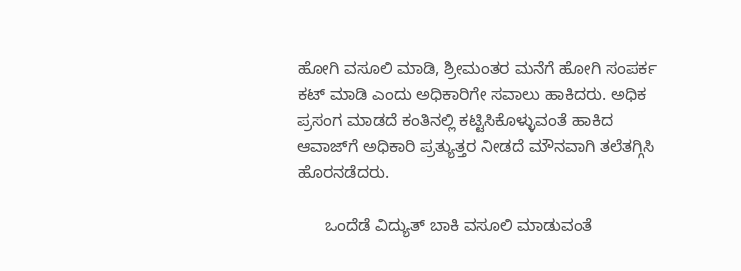ಹೋಗಿ ವಸೂಲಿ ಮಾಡಿ, ಶ್ರೀಮಂತರ ಮನೆಗೆ ಹೋಗಿ ಸಂಪರ್ಕ ಕಟ್ ಮಾಡಿ ಎಂದು ಅಧಿಕಾರಿಗೇ ಸವಾಲು ಹಾಕಿದರು. ಅಧಿಕ ಪ್ರಸಂಗ ಮಾಡದೆ ಕಂತಿನಲ್ಲಿ ಕಟ್ಟಿಸಿಕೊಳ್ಳುವಂತೆ ಹಾಕಿದ ಆವಾಜ್‌ಗೆ ಅಧಿಕಾರಿ ಪ್ರತ್ಯುತ್ತರ ನೀಡದೆ ಮೌನವಾಗಿ ತಲೆತಗ್ಗಿಸಿ ಹೊರನಡೆದರು.

      ಒಂದೆಡೆ ವಿದ್ಯುತ್ ಬಾಕಿ ವಸೂಲಿ ಮಾಡುವಂತೆ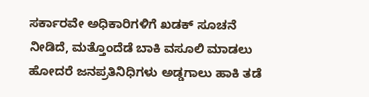ಸರ್ಕಾರವೇ ಅಧಿಕಾರಿಗಳಿಗೆ ಖಡಕ್ ಸೂಚನೆ ನೀಡಿದೆ, ಮತ್ತೊಂದೆಡೆ ಬಾಕಿ ವಸೂಲಿ ಮಾಡಲು ಹೋದರೆ ಜನಪ್ರತಿನಿಧಿಗಳು ಅಡ್ಡಗಾಲು ಹಾಕಿ ತಡೆ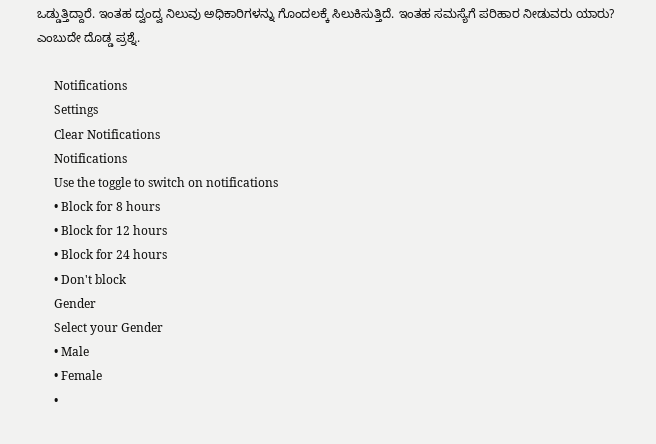ಒಡ್ಡುತ್ತಿದ್ದಾರೆ. ಇಂತಹ ದ್ವಂದ್ವ ನಿಲುವು ಅಧಿಕಾರಿಗಳನ್ನು ಗೊಂದಲಕ್ಕೆ ಸಿಲುಕಿಸುತ್ತಿದೆ. ಇಂತಹ ಸಮಸ್ಯೆಗೆ ಪರಿಹಾರ ನೀಡುವರು ಯಾರು? ಎಂಬುದೇ ದೊಡ್ಡ ಪ್ರಶ್ನೆ.

      Notifications
      Settings
      Clear Notifications
      Notifications
      Use the toggle to switch on notifications
      • Block for 8 hours
      • Block for 12 hours
      • Block for 24 hours
      • Don't block
      Gender
      Select your Gender
      • Male
      • Female
      •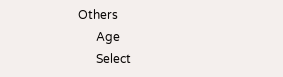Others
      Age
      Select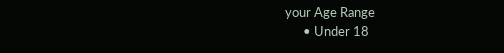your Age Range
      • Under 18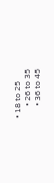• 18 to 25
      • 26 to 35
      • 36 to 45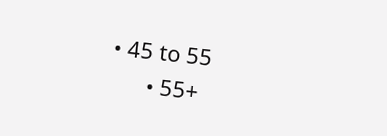• 45 to 55
      • 55+